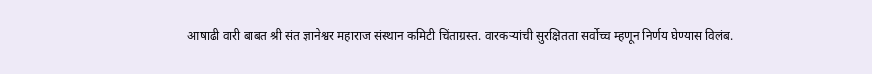आषाढी वारी बाबत श्री संत ज्ञानेश्वर महाराज संस्थान कमिटी चिंताग्रस्त. वारकऱ्यांची सुरक्षितता सर्वोच्च म्हणून निर्णय घेण्यास विलंब.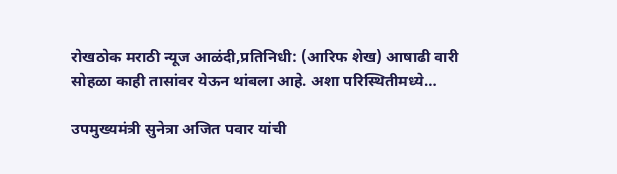रोखठोक मराठी न्यूज आळंदी,प्रतिनिधी: (आरिफ शेख) आषाढी वारी सोहळा काही तासांवर येऊन थांबला आहे. अशा परिस्थितीमध्ये…

उपमुख्यमंत्री सुनेत्रा अजित पवार यांची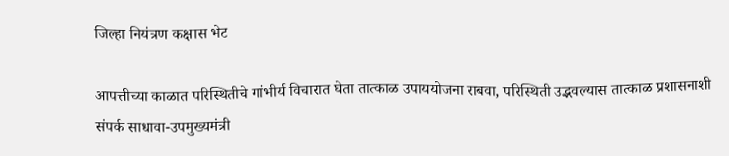जिल्हा नियंत्रण कक्षास भेट

आपत्तीच्या काळात परिस्थितीचे गांभीर्य विचारात घेता तात्काळ उपाययोजना राबवा, परिस्थिती उद्भवल्यास तात्काळ प्रशासनाशी संपर्क साधावा-उपमुख्यमंत्री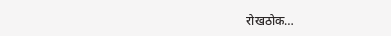रोखठोक…